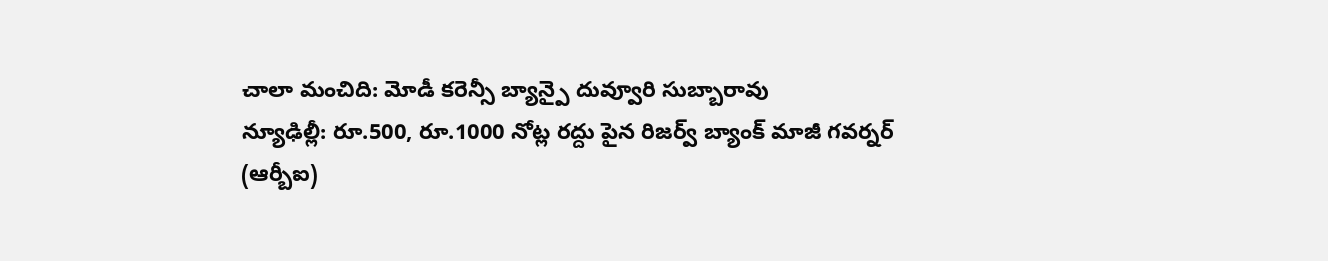చాలా మంచిది: మోడీ కరెన్సీ బ్యాన్పై దువ్వూరి సుబ్బారావు
న్యూఢిల్లీ: రూ.500, రూ.1000 నోట్ల రద్దు పైన రిజర్వ్ బ్యాంక్ మాజీ గవర్నర్ (ఆర్బీఐ)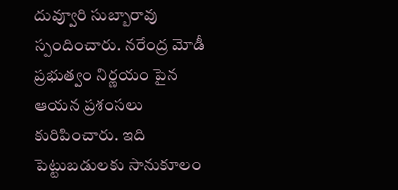దువ్వూరి సుబ్బారావు స్పందించారు. నరేంద్ర మోడీ ప్రభుత్వం నిర్ణయం పైన ఆయన ప్రశంసలు కురిపించారు. ఇది పెట్టుబడులకు సానుకూలం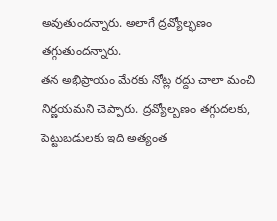అవుతుందన్నారు. అలాగే ద్రవ్యోల్భణం తగ్గుతుందన్నారు.
తన అభిప్రాయం మేరకు నోట్ల రద్దు చాలా మంచి నిర్ణయమని చెప్పారు. ద్రవ్యోల్బణం తగ్గుదలకు, పెట్టుబడులకు ఇది అత్యంత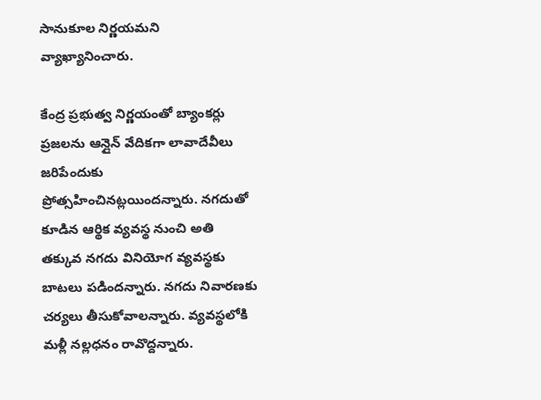సానుకూల నిర్ణయమని వ్యాఖ్యానించారు.

కేంద్ర ప్రభుత్వ నిర్ణయంతో బ్యాంకర్లు ప్రజలను ఆన్లైన్ వేదికగా లావాదేవీలు జరిపేందుకు ప్రోత్సహించినట్లయిందన్నారు. నగదుతో కూడిన ఆర్థిక వ్యవస్థ నుంచి అతి తక్కువ నగదు వినియోగ వ్యవస్థకు బాటలు పడిందన్నారు. నగదు నివారణకు చర్యలు తీసుకోవాలన్నారు. వ్యవస్థలోకి మళ్లీ నల్లధనం రావొద్దన్నారు.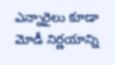ఎన్నారైలు కూడా మోడీ నిర్ణయాన్ని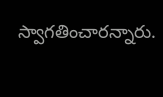స్వాగతించారన్నారు.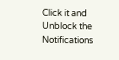Click it and Unblock the Notifications